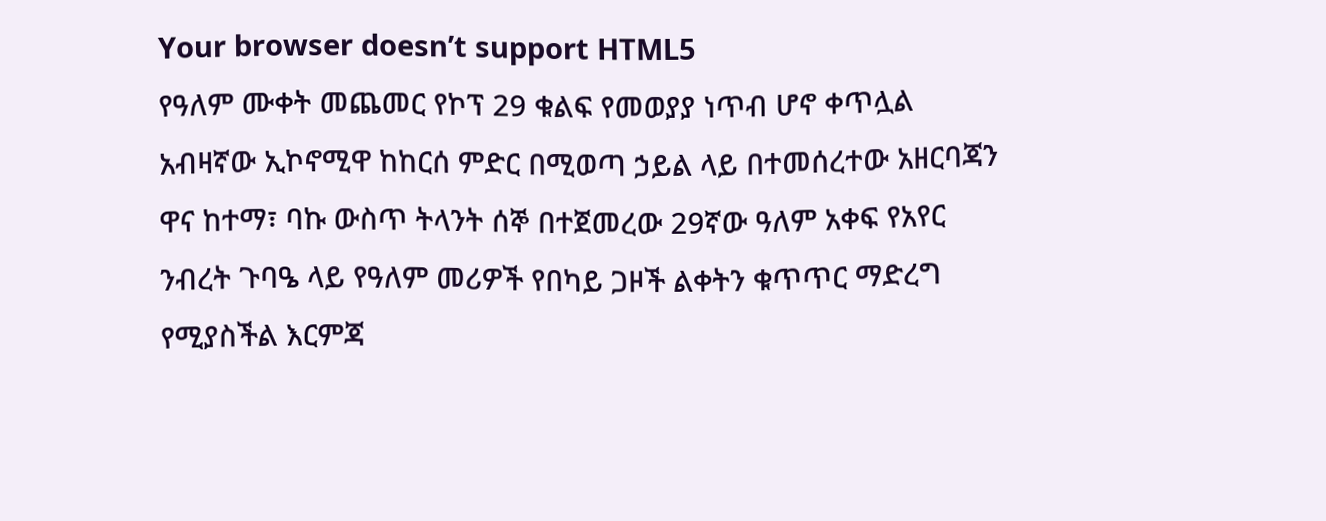Your browser doesn’t support HTML5
የዓለም ሙቀት መጨመር የኮፕ 29 ቁልፍ የመወያያ ነጥብ ሆኖ ቀጥሏል
አብዛኛው ኢኮኖሚዋ ከከርሰ ምድር በሚወጣ ኃይል ላይ በተመሰረተው አዘርባጃን ዋና ከተማ፣ ባኩ ውስጥ ትላንት ሰኞ በተጀመረው 29ኛው ዓለም አቀፍ የአየር ንብረት ጉባዔ ላይ የዓለም መሪዎች የበካይ ጋዞች ልቀትን ቁጥጥር ማድረግ የሚያስችል እርምጃ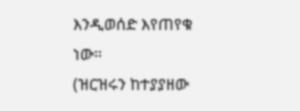እንዲወሰድ እየጠየቁ ነው።
(ዝርዝሩን ከተያያዘው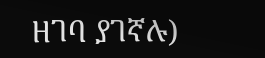ዘገባ ያገኛሉ)